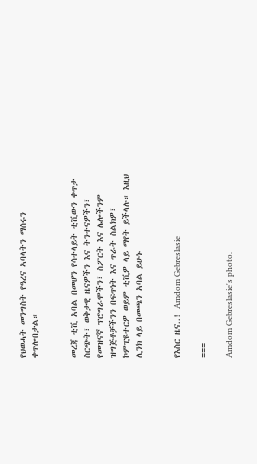የህወሓት መንግስት የዓረና ኣባላትን ማሰሩን ቀጥሎበታል።


መረጃ ቲቪ አባል በመሆን የሳተላይት ቲቪውን ቀጥታ ስርጭት፣ ወቅታዊ ዜናዎችን እና ትንተናዎችን፣ የመዝናኛ ፕሮግራሞችን፣ ስፖርት እና ሌሎችንም ዝግጅቶቻችንን በፍጥነት እና ጥራት ስልክዎ፣ ኮምፒዩተርዎ ወይም ቲቪዎ ላይ ማየት ይችላሉ። እዚህ ሊንክ ላይ በመጫን አባል ይሁኑ


የእስር ዜና..! Amdom Gebreslasie

===

Amdom Gebreslasie's photo.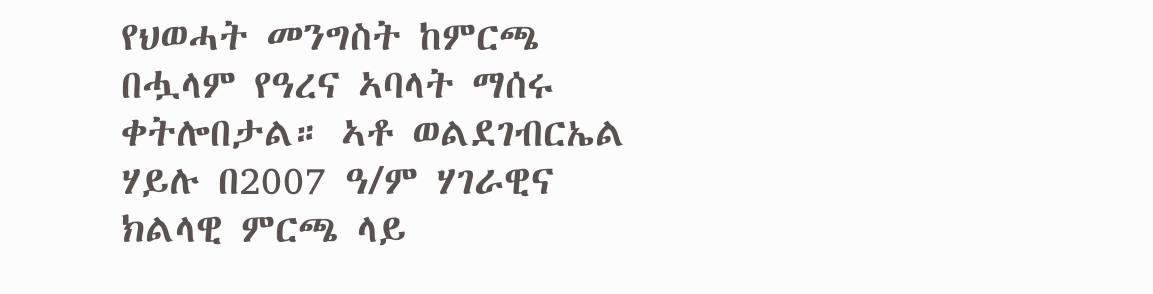የህወሓት መንግስት ከምርጫ በሗላም የዓረና ኣባላት ማሰሩ ቀትሎበታል። ኣቶ ወልደገብርኤል ሃይሉ በ2007 ዓ/ም ሃገራዊና ክልላዊ ምርጫ ላይ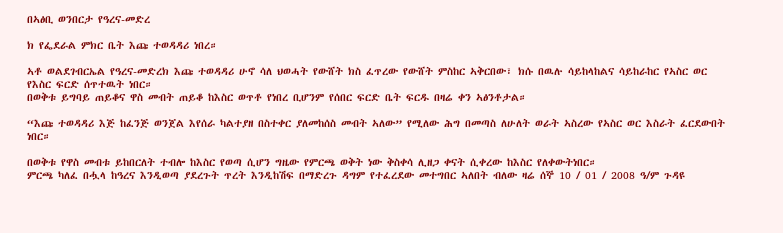በኣፅቢ ወንበርታ የዓረና-መድረ

ክ የፌደራል ምክር ቤት እጩ ተወዳዳሪ ነበረ።

ኣቶ ወልደገብርኤል የዓረና-መድረክ እጩ ተወዳዳሪ ሁኖ ሳለ ህወሓት የውሸት ክስ ፈጥረው የውሸት ምስከር ኣቅርበው፣ ክሱ በዉሉ ሳይከላከልና ሳይከራከር የኣስር ወር የእስር ፍርድ ሰጥተዉት ነበር።
በወቅቱ ይግባይ ጠይቆና ዋስ መብት ጠይቆ ከእስር ወጥቶ የነበረ ቢሆንም የሰበር ፍርድ ቤት ፍርዱ በዛሬ ቀን ኣፅንቶታል።

“እጩ ተወዳዳሪ እጅ ከፈንጅ ወንጀል እየሰራ ካልተያዘ በስተቀር ያለመከሰስ መብት ኣለው” የሚለው ሕግ በመጣስ ለሁለት ወራት ኣስረው የኣስር ወር እስራት ፈርደውበት ነበር።

በወቅቱ የዋስ መብቱ ይከበርለት ተብሎ ከእስር የወጣ ሲሆን ግዜው የምርጫ ወቅት ነው ቅስቀሳ ሊዘጋ ቀናት ሲቀረው ከእስር የለቀውትነበር።
ምርጫ ካለፈ በሗላ ከዓረና እንዲወጣ ያደረጉት ጥረት እንዲከሽፍ በማድረጉ ዳግም የተፈረደው መተግበር ኣለበት ብለው ዛሬ ሰኞ 10 / 01 / 2008 ዓ/ም ጉዳዩ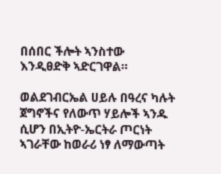በሰበር ችሎት ኣንስተው እንዲፀድቅ ኣድርገዋል።

ወልደገብርኤል ሀይሉ በዓረና ካሉት ጀግኖችና የለውጥ ሃይሎች ኣንዱ ሲሆን በኢትዮ-ኤርትራ ጦርነት ኣገራቸው ከወራሪ ነፃ ለማውጣት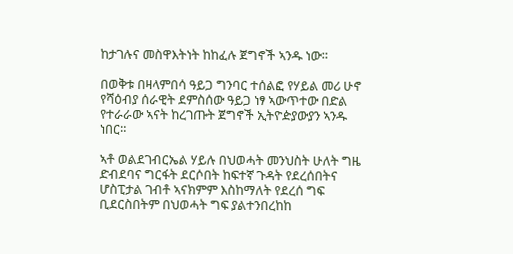ከታገሉና መስዋእትነት ከከፈሉ ጀግኖች ኣንዱ ነው።

በወቅቱ በዛላምበሳ ዓይጋ ግንባር ተሰልፎ የሃይል መሪ ሁኖ የሻዕብያ ሰራዊት ደምስሰው ዓይጋ ነፃ ኣውጥተው በድል የተራራው ኣናት ከረገጡት ጀግኖች ኢትዮዽያውያን ኣንዱ ነበር።

ኣቶ ወልደገብርኤል ሃይሉ በህወሓት መንህስት ሁለት ግዜ ድብደባና ግርፋት ደርሶበት ከፍተኛ ጉዳት የደረሰበትና ሆስፒታል ገብቶ ኣናክምም እስከማለት የደረሰ ግፍ ቢደርስበትም በህወሓት ግፍ ያልተንበረከከ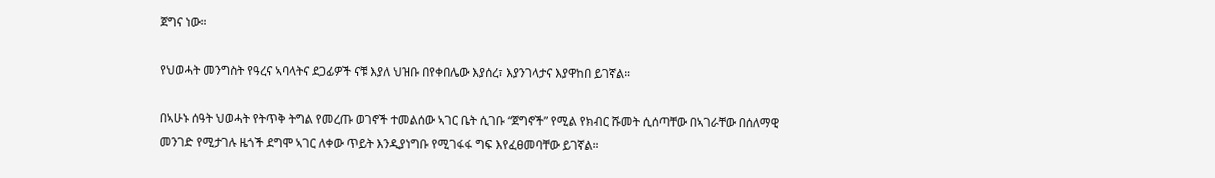ጀግና ነው።

የህወሓት መንግስት የዓረና ኣባላትና ደጋፊዎች ናቹ እያለ ህዝቡ በየቀበሌው እያሰረ፣ እያንገላታና እያዋከበ ይገኛል።

በኣሁኑ ሰዓት ህወሓት የትጥቅ ትግል የመረጡ ወገኖች ተመልሰው ኣገር ቤት ሲገቡ “ጀግኖች” የሚል የክብር ሹመት ሲሰጣቸው በኣገራቸው በሰለማዊ መንገድ የሚታገሉ ዜጎች ደግሞ ኣገር ለቀው ጥይት እንዲያነግቡ የሚገፋፋ ግፍ እየፈፀመባቸው ይገኛል።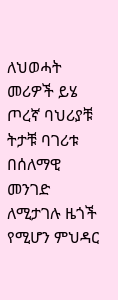ለህወሓት መሪዎች ይሄ ጦረኛ ባህሪያቹ ትታቹ ባገሪቱ በሰለማዊ መንገድ ለሚታገሉ ዜጎች የሚሆን ምህዳር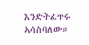እንድትፈጥሩ ኣሳስባለው።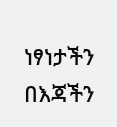ነፃነታችን በእጃችን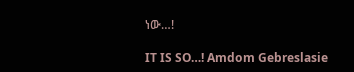ነው…!

IT IS SO…! Amdom Gebreslasie